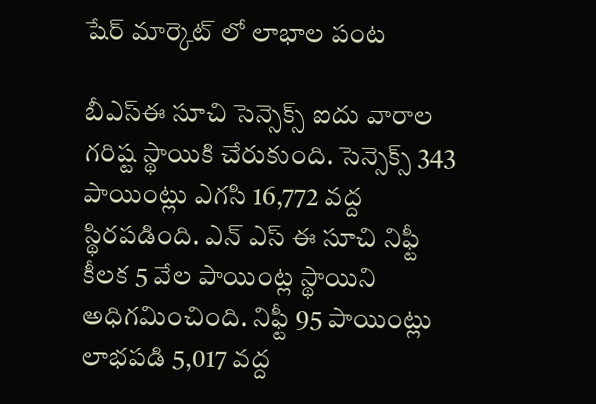షేర్ మార్కెట్ లో లాభాల పంట

బీఎస్ఈ సూచి సెన్సెక్స్ ఐదు వారాల గరిష్ట స్థాయికి చేరుకుంది. సెన్సెక్స్ 343 పాయింట్లు ఎగసి 16,772 వద్ద స్థిరపడింది. ఎన్ ఎస్ ఈ సూచి నిఫ్టీ కీలక 5 వేల పాయింట్ల స్థాయిని అధిగమించింది. నిఫ్టీ 95 పాయింట్లు లాభపడి 5,017 వద్ద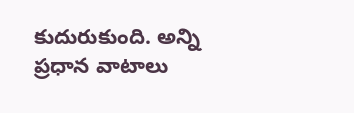కుదురుకుంది. అన్ని ప్రధాన వాటాలు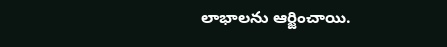లాభాలను ఆర్జించాయి.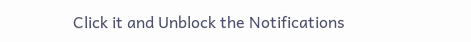Click it and Unblock the Notifications